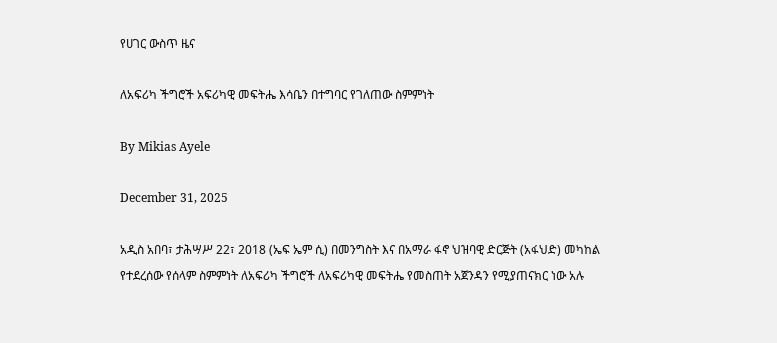የሀገር ውስጥ ዜና

ለአፍሪካ ችግሮች አፍሪካዊ መፍትሔ እሳቤን በተግባር የገለጠው ስምምነት

By Mikias Ayele

December 31, 2025

አዲስ አበባ፣ ታሕሣሥ 22፣ 2018 (ኤፍ ኤም ሲ) በመንግስት እና በአማራ ፋኖ ህዝባዊ ድርጅት (አፋህድ) መካከል የተደረሰው የሰላም ስምምነት ለአፍሪካ ችግሮች ለአፍሪካዊ መፍትሔ የመስጠት አጀንዳን የሚያጠናክር ነው አሉ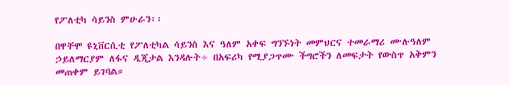የፖለቲካ ሳይንስ ምሁራን፡፡

በዋቸሞ ዩኒቨርሲቲ የፖለቲካል ሳይንስ እና ዓለም አቀፍ ግንኙነት መምህርና ተመራማሪ ሙሉዓለም ኃይለማርያም ለፋና ዲጂታል እንዳሉት÷ በአፍሪካ የሚያጋጥሙ ችግሮችን ለመፍታት የውስጥ አቅምን መጠቀም ይገባል።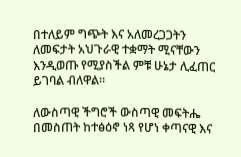በተለይም ግጭት እና አለመረጋጋትን ለመፍታት አህጉራዊ ተቋማት ሚናቸውን እንዲወጡ የሚያስችል ምቹ ሁኔታ ሊፈጠር ይገባል ብለዋል።

ለውስጣዊ ችግሮች ውስጣዊ መፍትሔ በመስጠት ከተፅዕኖ ነጻ የሆነ ቀጣናዊ እና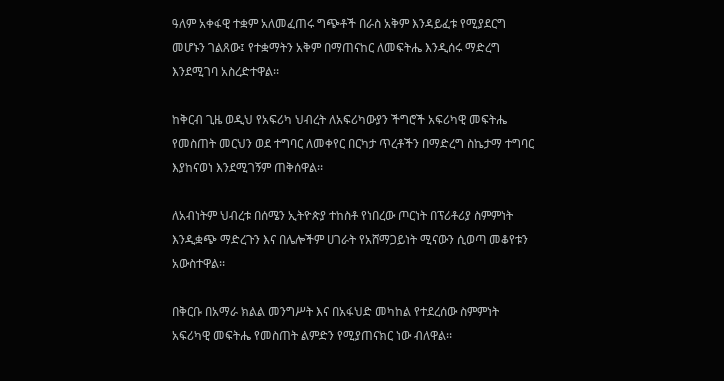ዓለም አቀፋዊ ተቋም አለመፈጠሩ ግጭቶች በራስ አቅም እንዳይፈቱ የሚያደርግ መሆኑን ገልጸው፤ የተቋማትን አቅም በማጠናከር ለመፍትሔ እንዲሰሩ ማድረግ እንደሚገባ አስረድተዋል፡፡

ከቅርብ ጊዜ ወዲህ የአፍሪካ ህብረት ለአፍሪካውያን ችግሮች አፍሪካዊ መፍትሔ የመስጠት መርህን ወደ ተግባር ለመቀየር በርካታ ጥረቶችን በማድረግ ስኬታማ ተግባር እያከናወነ እንደሚገኝም ጠቅሰዋል፡፡

ለአብነትም ህብረቱ በሰሜን ኢትዮጵያ ተከስቶ የነበረው ጦርነት በፕሪቶሪያ ስምምነት እንዲቋጭ ማድረጉን እና በሌሎችም ሀገራት የአሸማጋይነት ሚናውን ሲወጣ መቆየቱን አውስተዋል፡፡

በቅርቡ በአማራ ክልል መንግሥት እና በአፋህድ መካከል የተደረሰው ስምምነት አፍሪካዊ መፍትሔ የመስጠት ልምድን የሚያጠናክር ነው ብለዋል፡፡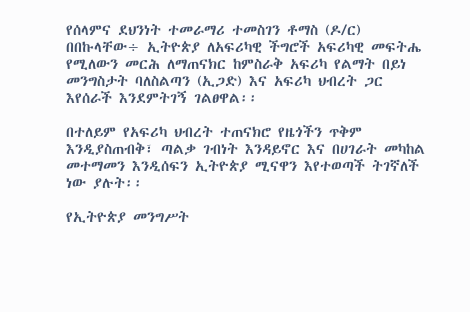የሰላምና ደህንነት ተመራማሪ ተመስገን ቶማስ (ዶ/ር) በበኩላቸው÷ ኢትዮጵያ ለአፍሪካዊ ችግሮች አፍሪካዊ መፍትሔ የሚለውን መርሕ ለማጠናክር ከምስራቅ አፍሪካ የልማት በይነ መንግስታት ባለስልጣን (ኢጋድ) እና አፍሪካ ህብረት ጋር እየሰራች እንደምትገኝ ገልፀዋል፡፡

በተለይም የአፍሪካ ህብረት ተጠናክሮ የዜጎችን ጥቅም እንዲያስጠብቅ፣ ጣልቃ ገብነት እንዳይኖር እና በሀገራት መካከል መተማመን እንዲሰፍን ኢትዮጵያ ሚናዋን እየተወጣች ትገኛለች ነው ያሉት፡፡

የኢትዮጵያ መንግሥት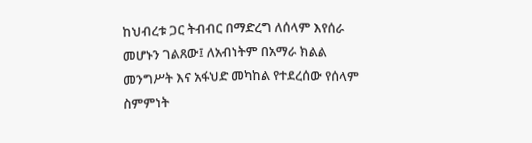ከህብረቱ ጋር ትብብር በማድረግ ለሰላም እየሰራ መሆኑን ገልጸው፤ ለአብነትም በአማራ ክልል መንግሥት እና አፋህድ መካከል የተደረሰው የሰላም ስምምነት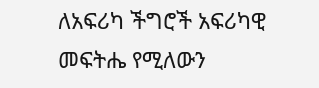ለአፍሪካ ችግሮች አፍሪካዊ መፍትሔ የሚለውን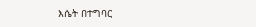እሴት በተግባር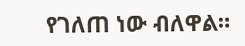የገለጠ ነው ብለዋል።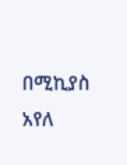በሚኪያስ አየለ